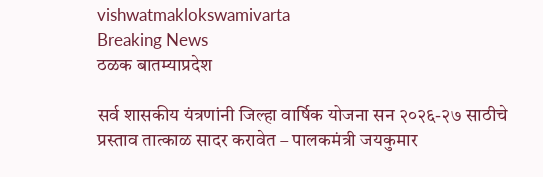vishwatmaklokswamivarta
Breaking News
ठळक बातम्याप्रदेश

सर्व शासकीय यंत्रणांनी जिल्हा वार्षिक योजना सन २०२६-२७ साठीचे प्रस्ताव तात्काळ सादर करावेत – पालकमंत्री जयकुमार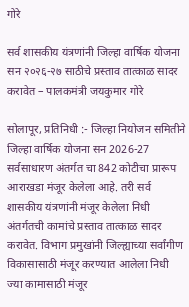गोरे

सर्व शासकीय यंत्रणांनी जिल्हा वार्षिक योजना सन २०२६-२७ साठीचे प्रस्ताव तात्काळ सादर करावेत – पालकमंत्री जयकुमार गोरे

सोलापूर, प्रतिनिधी :- जिल्हा नियोजन समितीने जिल्हा वार्षिक योजना सन 2026-27 सर्वसाधारण अंतर्गत चा 842 कोटीचा प्रारूप आराखडा मंजूर केलेला आहे. तरी सर्व शासकीय यंत्रणांनी मंजूर केलेला निधी अंतर्गतची कामांचे प्रस्ताव तात्काळ सादर करावेत. विभाग प्रमुखांनी जिल्ह्याच्या सर्वांगीण विकासासाठी मंजूर करण्यात आलेला निधी ज्या कामासाठी मंजूर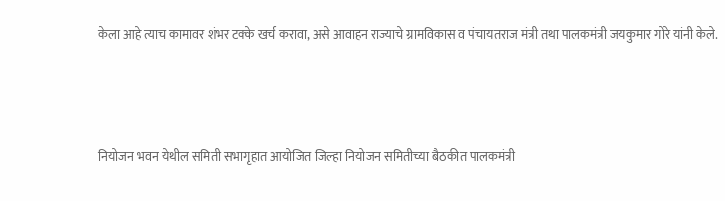केला आहे त्याच कामावर शंभर टक्के खर्च करावा, असे आवाहन राज्याचे ग्रामविकास व पंचायतराज मंत्री तथा पालकमंत्री जयकुमार गोरे यांनी केले.



नियोजन भवन येथील समिती सभागृहात आयोजित जिल्हा नियोजन समितीच्या बैठकीत पालकमंत्री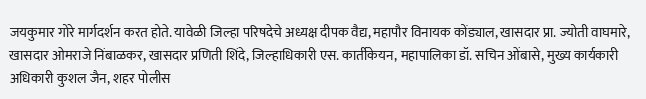जयकुमार गोरे मार्गदर्शन करत होते. यावेळी जिल्हा परिषदेचे अध्यक्ष दीपक वैद्य, महापौर विनायक कोंड्याल, खासदार प्रा. ज्योती वाघमारे, खासदार ओमराजे निंबाळकर, खासदार प्रणिती शिंदे, जिल्हाधिकारी एस. कार्तीकेयन, महापालिका डॉ. सचिन ओंबासे, मुख्य कार्यकारी अधिकारी कुशल जैन, शहर पोलीस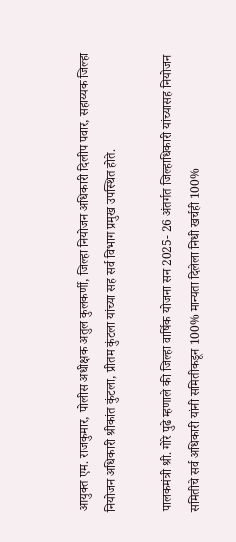आयुक्त एम. राजकुमार, पोलीस अधीक्षक अतुल कुलकर्णी, जिल्हा नियोजन अधिकारी दिलीप पवार, सहाय्यक जिल्हा नियोजन अधिकारी श्रीकांत कुंटला, प्रीतम कुंटला यांच्या सह सर्व विभाग प्रमुख उपस्थित होते.

पालकमंत्री श्री. गोरे पुढे म्हणाले की जिल्हा वार्षिक योजना सन 2025- 26 अंतर्गत जिल्हाधिकारी यांच्यासह नियोजन समितीचे सर्व अधिकारी यांनी समितीकडून 100% मान्यता दिलेला निधी खर्चही 100%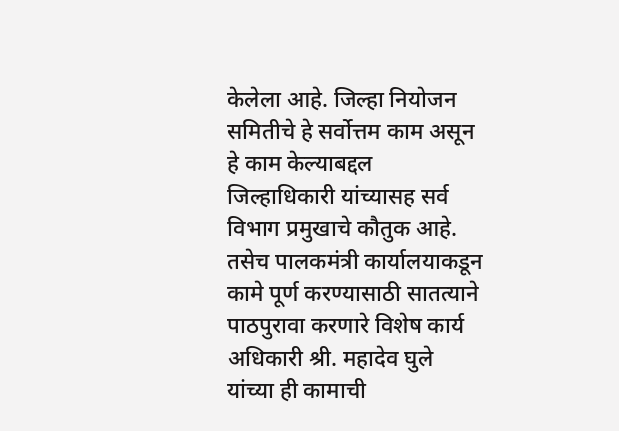केलेला आहे. जिल्हा नियोजन समितीचे हे सर्वोत्तम काम असून हे काम केल्याबद्दल जिल्हाधिकारी यांच्यासह सर्व विभाग प्रमुखाचे कौतुक आहे. तसेच पालकमंत्री कार्यालयाकडून कामे पूर्ण करण्यासाठी सातत्याने पाठपुरावा करणारे विशेष कार्य अधिकारी श्री. महादेव घुले यांच्या ही कामाची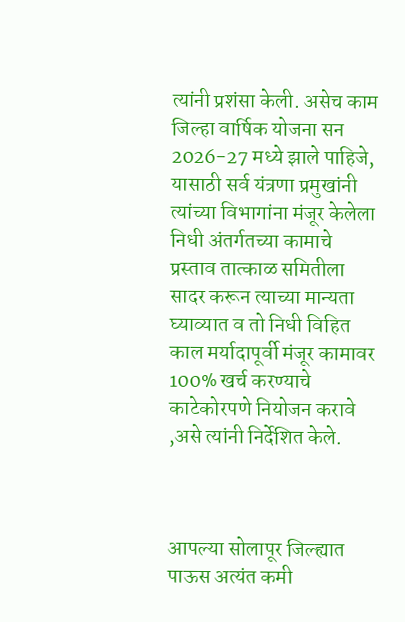त्यांनी प्रशंसा केली. असेच काम जिल्हा वार्षिक योजना सन 2026-27 मध्ये झाले पाहिजे, यासाठी सर्व यंत्रणा प्रमुखांनी त्यांच्या विभागांना मंजूर केलेला निधी अंतर्गतच्या कामाचे प्रस्ताव तात्काळ समितीला सादर करून त्याच्या मान्यता घ्याव्यात व तो निधी विहित काल मर्यादापूर्वी मंजूर कामावर 100% खर्च करण्याचे काटेकोरपणे नियोजन करावे ,असे त्यांनी निर्देशित केले.



आपल्या सोलापूर जिल्ह्यात पाऊस अत्यंत कमी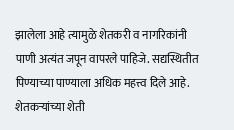झालेला आहे त्यामुळे शेतकरी व नागरिकांनी पाणी अत्यंत जपून वापरले पाहिजे. सद्यस्थितीत पिण्याच्या पाण्याला अधिक महत्त्व दिले आहे. शेतकऱ्यांच्या शेती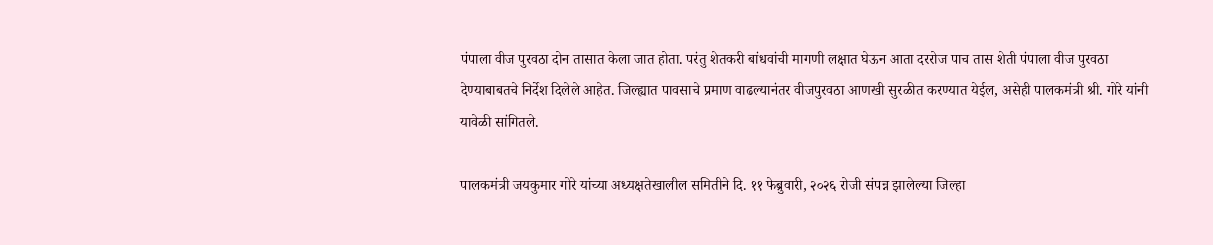पंपाला वीज पुरवठा दोन तासात केला जात होता. परंतु शेतकरी बांधवांची मागणी लक्षात घेऊन आता दररोज पाच तास शेती पंपाला वीज पुरवठा देण्याबाबतचे निर्देश दिलेले आहेत. जिल्ह्यात पावसाचे प्रमाण वाढल्यानंतर वीजपुरवठा आणखी सुरळीत करण्यात येईल, असेही पालकमंत्री श्री. गोरे यांनी यावेळी सांगितले.

पालकमंत्री जयकुमार गोरे यांच्या अध्यक्षतेखालील समितीने दि. ११ फेब्रुवारी, २०२६ रोजी संपन्न झालेल्या जिल्हा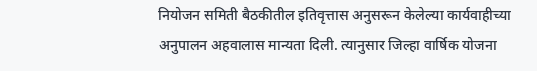नियोजन समिती बैठकीतील इतिवृत्तास अनुसरून केलेल्या कार्यवाहीच्या अनुपालन अहवालास मान्यता दिली. त्यानुसार जिल्हा वार्षिक योजना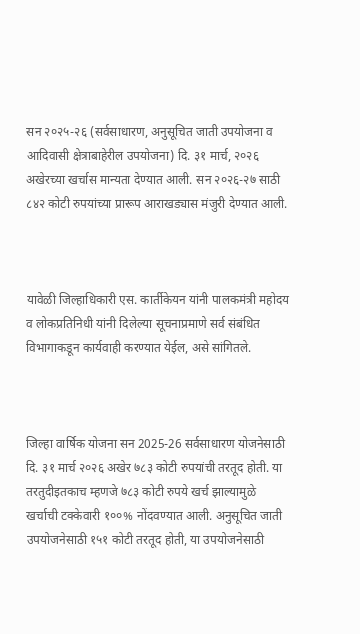सन २०२५-२६ (सर्वसाधारण, अनुसूचित जाती उपयोजना व आदिवासी क्षेत्राबाहेरील उपयोजना) दि. ३१ मार्च, २०२६ अखेरच्या खर्चास मान्यता देण्यात आली. सन २०२६-२७ साठी ८४२ कोटी रुपयांच्या प्रारूप आराखड्यास मंजुरी देण्यात आली.



यावेळी जिल्हाधिकारी एस. कार्तीकेयन यांनी पालकमंत्री महोदय व लोकप्रतिनिधी यांनी दिलेल्या सूचनाप्रमाणे सर्व संबंधित विभागाकडून कार्यवाही करण्यात येईल, असे सांगितले.



जिल्हा वार्षिक योजना सन 2025-26 सर्वसाधारण योजनेसाठी दि. ३१ मार्च २०२६ अखेर ७८३ कोटी रुपयांची तरतूद होती. या तरतुदीइतकाच म्हणजे ७८३ कोटी रुपये खर्च झाल्यामुळे खर्चाची टक्केवारी १००% नोंदवण्यात आली. अनुसूचित जाती उपयोजनेसाठी १५१ कोटी तरतूद होती, या उपयोजनेसाठी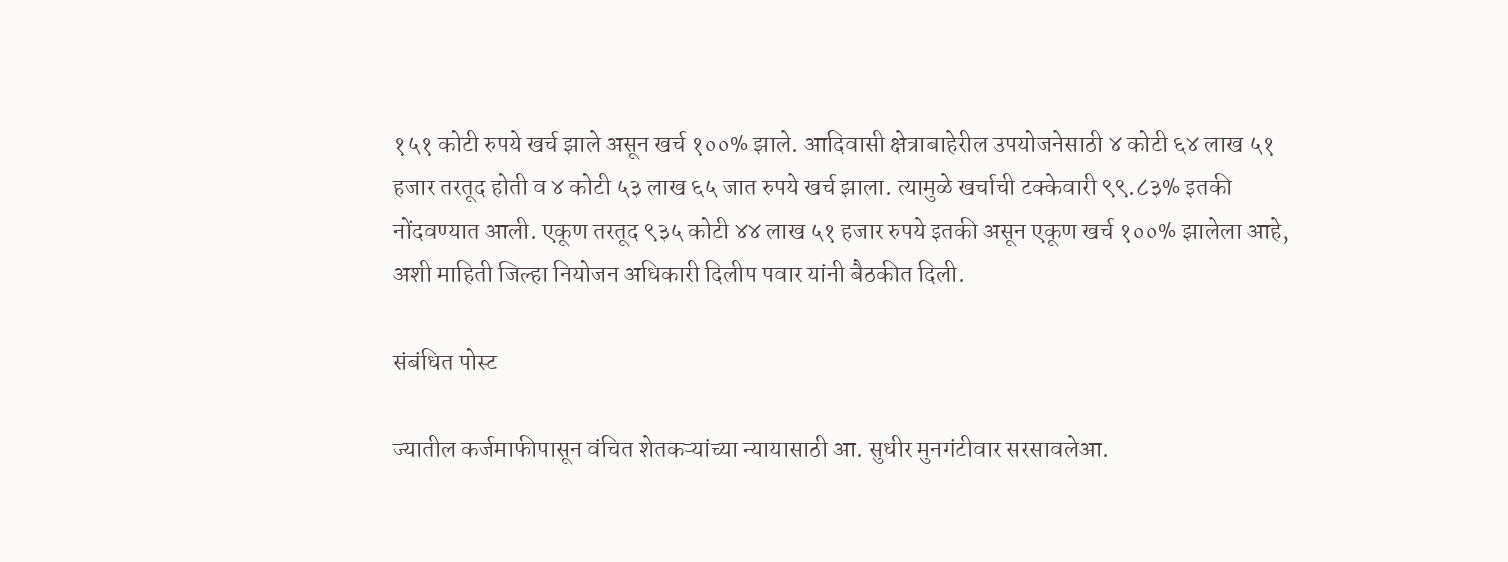१५१ कोटी रुपये खर्च झाले असून खर्च १००% झाले. आदिवासी क्षेत्राबाहेरील उपयोजनेसाठी ४ कोटी ६४ लाख ५१ हजार तरतूद होती व ४ कोटी ५३ लाख ६५ जात रुपये खर्च झाला. त्यामुळे खर्चाची टक्केवारी ९९.८३% इतकी नोंदवण्यात आली. एकूण तरतूद ९३५ कोटी ४४ लाख ५१ हजार रुपये इतकी असून एकूण खर्च १००% झालेला आहे, अशी माहिती जिल्हा नियोजन अधिकारी दिलीप पवार यांनी बैठकीत दिली.

संबंधित पोस्ट

ज्यातील कर्जमाफीपासून वंचित शेतकऱ्यांच्या न्यायासाठी आ. सुधीर मुनगंटीवार सरसावलेआ.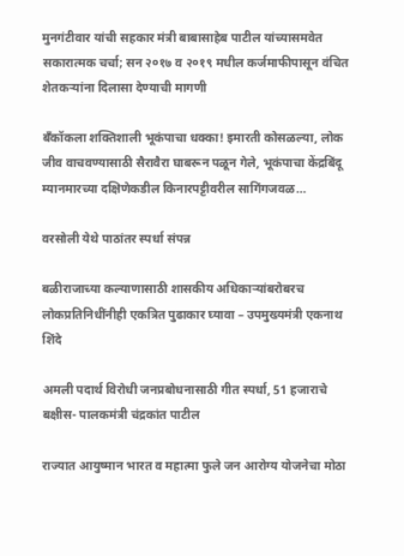मुनगंटीवार यांची सहकार मंत्री बाबासाहेब पाटील यांच्यासमवेत सकारात्मक चर्चा; सन २०१७ व २०१९ मधील कर्जमाफीपासून वंचित शेतकऱ्यांना दिलासा देण्याची मागणी

बँकॉकला शक्तिशाली भूकंपाचा धक्का! इमारती कोसळल्या, लोक जीव वाचवण्यासाठी सैरावैरा घाबरून पळून गेले, भूकंपाचा केंद्रबिंदू म्यानमारच्या दक्षिणेकडील किनारपट्टीवरील सागिंगजवळ…

वरसोली येथे पाठांतर स्पर्धा संपन्न

बळीराजाच्या कल्याणासाठी शासकीय अधिकाऱ्यांबरोबरच लोकप्रतिनिधींनीही एकत्रित पुढाकार घ्यावा – उपमुख्यमंत्री एकनाथ शिंदे

अमली पदार्थ विरोधी जनप्रबोधनासाठी गीत स्पर्धा, 51 हजाराचे बक्षीस- पालकमंत्री चंद्रकांत पाटील

राज्यात आयुष्मान भारत व महात्मा फुले जन आरोग्य योजनेचा मोठा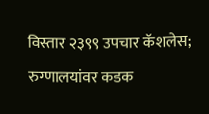विस्तार २३९९ उपचार कॅशलेस; रुग्णालयांवर कडक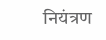नियंत्रण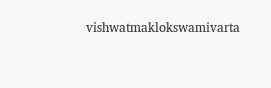vishwatmaklokswamivarta